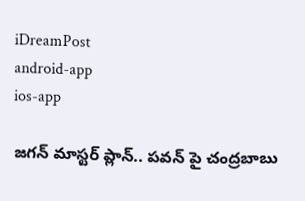iDreamPost
android-app
ios-app

జగన్ మాస్టర్ ప్లాన్.. పవన్ పై చంద్రబాబు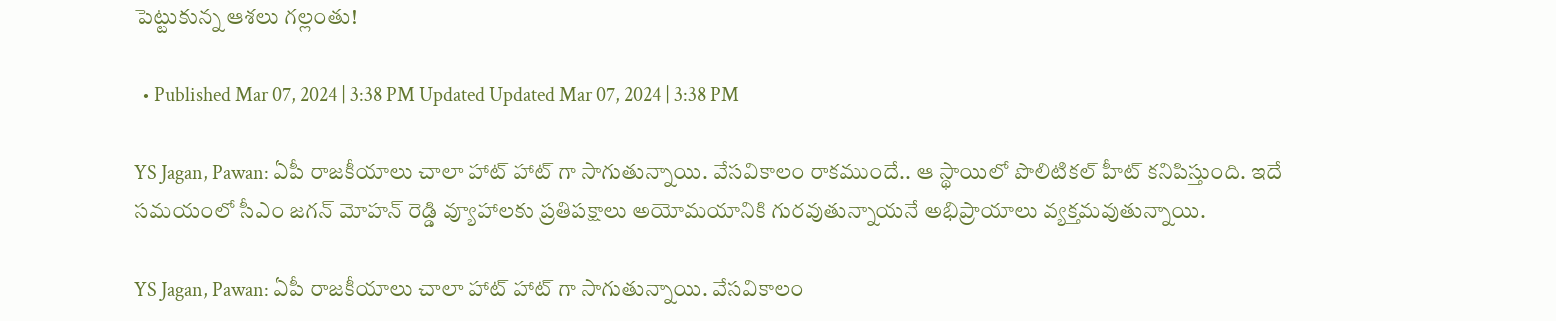పెట్టుకున్న ఆశలు గల్లంతు!

  • Published Mar 07, 2024 | 3:38 PM Updated Updated Mar 07, 2024 | 3:38 PM

YS Jagan, Pawan: ఏపీ రాజకీయాలు చాలా హాట్ హాట్ గా సాగుతున్నాయి. వేసవికాలం రాకముందే.. ఆ స్థాయిలో పొలిటికల్ హీట్ కనిపిస్తుంది. ఇదే సమయంలో సీఎం జగన్ మోహన్ రెడ్డి వ్యూహాలకు ప్రతిపక్షాలు అయోమయానికి గురవుతున్నాయనే అభిప్రాయాలు వ్యక్తమవుతున్నాయి.

YS Jagan, Pawan: ఏపీ రాజకీయాలు చాలా హాట్ హాట్ గా సాగుతున్నాయి. వేసవికాలం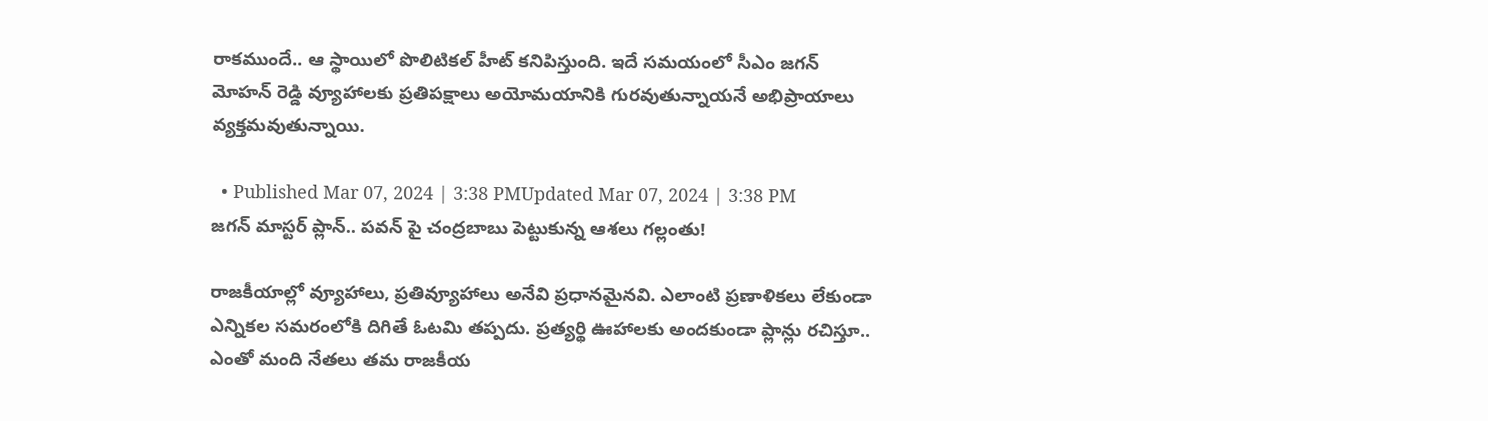రాకముందే.. ఆ స్థాయిలో పొలిటికల్ హీట్ కనిపిస్తుంది. ఇదే సమయంలో సీఎం జగన్ మోహన్ రెడ్డి వ్యూహాలకు ప్రతిపక్షాలు అయోమయానికి గురవుతున్నాయనే అభిప్రాయాలు వ్యక్తమవుతున్నాయి.

  • Published Mar 07, 2024 | 3:38 PMUpdated Mar 07, 2024 | 3:38 PM
జగన్ మాస్టర్ ప్లాన్.. పవన్ పై చంద్రబాబు పెట్టుకున్న ఆశలు గల్లంతు!

రాజకీయాల్లో వ్యూహాలు, ప్రతివ్యూహాలు అనేవి ప్రధానమైనవి. ఎలాంటి ప్రణాళికలు లేకుండా ఎన్నికల సమరంలోకి దిగితే ఓటమి తప్పదు. ప్రత్యర్థి ఊహాలకు అందకుండా ప్లాన్లు రచిస్తూ.. ఎంతో మంది నేతలు తమ రాజకీయ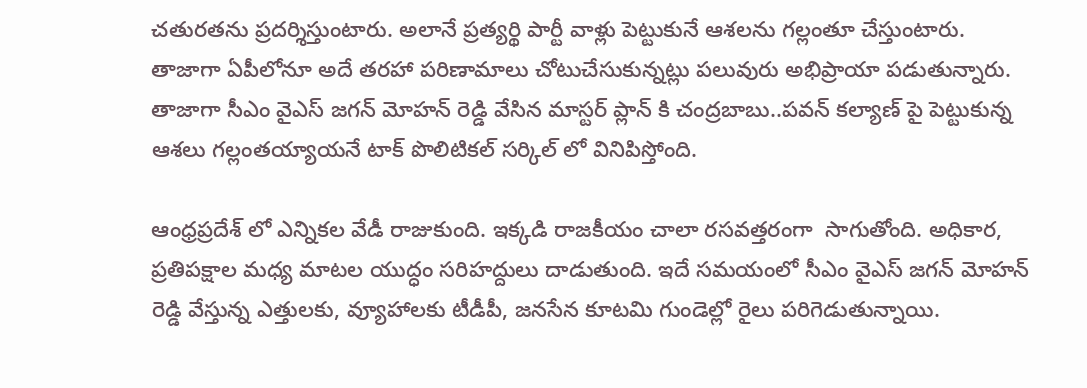చతురతను ప్రదర్శిస్తుంటారు. అలానే ప్రత్యర్థి పార్టీ వాళ్లు పెట్టుకునే ఆశలను గల్లంతూ చేస్తుంటారు. తాజాగా ఏపీలోనూ అదే తరహా పరిణామాలు చోటుచేసుకున్నట్లు పలువురు అభిప్రాయా పడుతున్నారు. తాజాగా సీఎం వైఎస్ జగన్ మోహన్ రెడ్డి వేసిన మాస్టర్ ప్లాన్ కి చంద్రబాబు..పవన్ కల్యాణ్ పై పెట్టుకున్న ఆశలు గల్లంతయ్యాయనే టాక్ పొలిటికల్ సర్కిల్ లో వినిపిస్తోంది.

ఆంధ్రప్రదేశ్ లో ఎన్నికల వేడీ రాజుకుంది. ఇక్కడి రాజకీయం చాలా రసవత్తరంగా  సాగుతోంది. అధికార, ప్రతిపక్షాల మధ్య మాటల యుద్ధం సరిహద్దులు దాడుతుంది. ఇదే సమయంలో సీఎం వైఎస్ జగన్ మోహన్ రెడ్డి వేస్తున్న ఎత్తులకు, వ్యూహాలకు టీడీపీ, జనసేన కూటమి గుండెల్లో రైలు పరిగెడుతున్నాయి.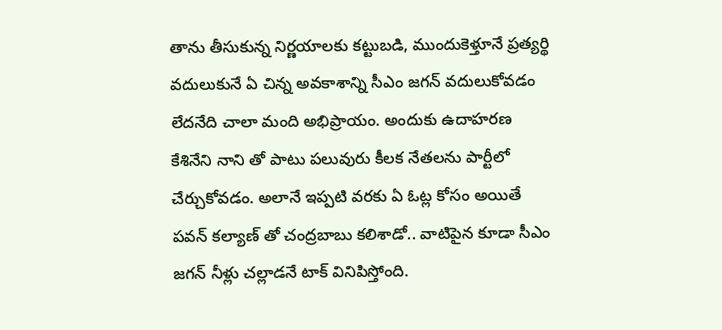తాను తీసుకున్న నిర్ణయాలకు కట్టుబడి, ముందుకెళ్తూనే ప్రత్యర్థి వదులుకునే ఏ చిన్న అవకాశాన్ని సీఎం జగన్ వదులుకోవడం లేదనేది చాలా మంది అభిప్రాయం. అందుకు ఉదాహరణ కేశినేని నాని తో పాటు పలువురు కీలక నేతలను పార్టీలో చేర్చుకోవడం. అలానే ఇప్పటి వరకు ఏ ఓట్ల కోసం అయితే పవన్ కల్యాణ్ తో చంద్రబాబు కలిశాడో.. వాటిపైన కూడా సీఎం జగన్ నీళ్లు చల్లాడనే టాక్ వినిపిస్తోంది.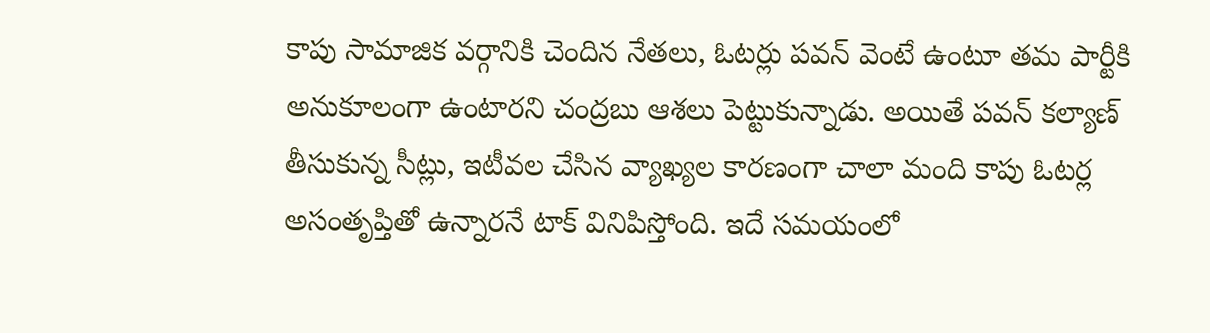కాపు సామాజిక వర్గానికి చెందిన నేతలు, ఓటర్లు పవన్ వెంటే ఉంటూ తమ పార్టీకి అనుకూలంగా ఉంటారని చంద్రబు ఆశలు పెట్టుకున్నాడు. అయితే పవన్ కల్యాణ్ తీసుకున్న సీట్లు, ఇటీవల చేసిన వ్యాఖ్యల కారణంగా చాలా మంది కాపు ఓటర్ల అసంతృప్తితో ఉన్నారనే టాక్ వినిపిస్తోంది. ఇదే సమయంలో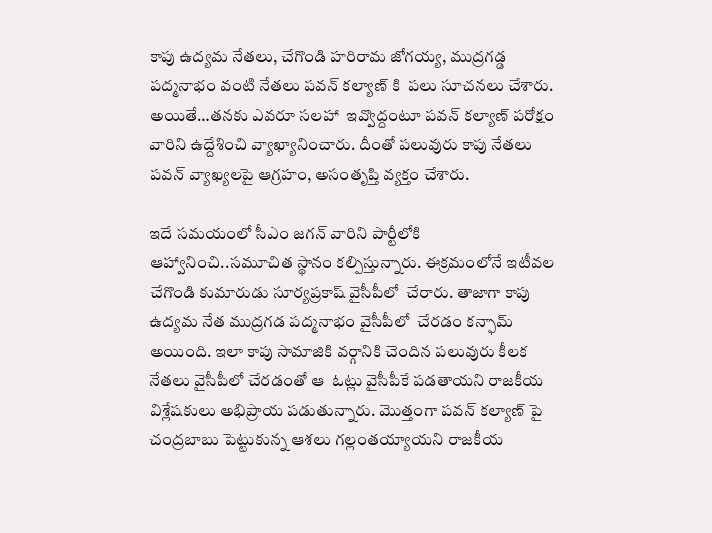కాపు ఉద్యమ నేతలు, చేగొండి హరిరామ జోగయ్య, ముద్రగడ్డ పద్మనాభం వంటి నేతలు పవన్ కల్యాణ్ కి  పలు సూచనలు చేశారు. అయితే…తనకు ఎవరూ సలహా  ఇవ్వొద్దంటూ పవన్ కల్యాణ్ పరోక్షం వారిని ఉద్దేశించి వ్యాఖ్యానించారు. దీంతో పలువురు కాపు నేతలు పవన్ వ్యాఖ్యలపై ఆగ్రహం, అసంతృప్తి వ్యక్తం చేశారు.

ఇదే సమయంలో సీఎం జగన్ వారిని పార్టీలోకి ఆహ్వానించి..సమూచిత స్థానం కల్పిస్తున్నారు. ఈక్రమంలోనే ఇటీవల చేగొండి కుమారుడు సూర్యప్రకాష్ వైసీపీలో  చేరారు. తాజాగా కాపు ఉద్యమ నేత ముద్రగడ పద్మనాభం వైసీపీలో  చేరడం కన్ఫామ్ అయింది. ఇలా కాపు సామాజికి వర్గానికి చెందిన పలువురు కీలక నేతలు వైసీపీలో చేరడంతో ఆ  ఓట్లు వైసీపీకే పడతాయని రాజకీయ విశ్లేషకులు అభిప్రాయ పడుతున్నారు. మొత్తంగా పవన్ కల్యాణ్ పై చంద్రబాబు పెట్టుకున్న ఆశలు గల్లంతయ్యాయని రాజకీయ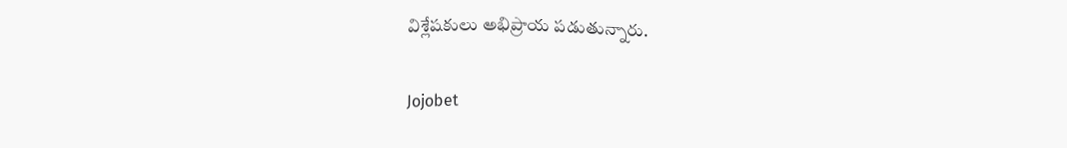విశ్లేషకులు అభిప్రాయ పడుతున్నారు.

Jojobet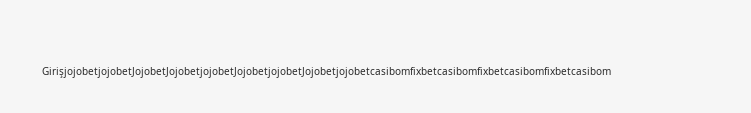GirişjojobetjojobetJojobetJojobetjojobetJojobetjojobetJojobetjojobetcasibomfixbetcasibomfixbetcasibomfixbetcasibom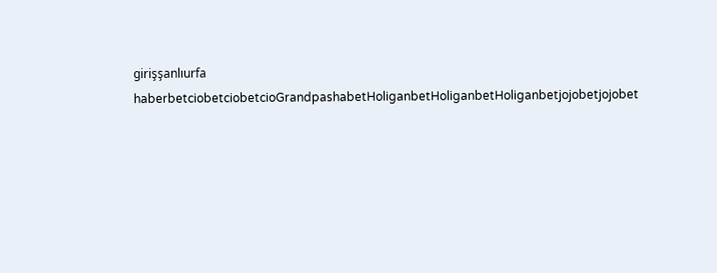girişşanlıurfa haberbetciobetciobetcioGrandpashabetHoliganbetHoliganbetHoliganbetjojobetjojobet